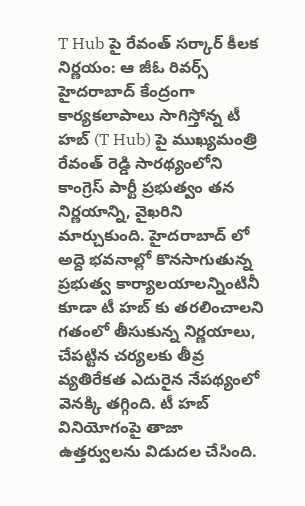T Hub పై రేవంత్ సర్కార్ కీలక నిర్ణయం: ఆ జీఓ రివర్స్
హైదరాబాద్ కేంద్రంగా కార్యకలాపాలు సాగిస్తోన్న టీ హబ్ (T Hub) పై ముఖ్యమంత్రి రేవంత్ రెడ్డి సారథ్యంలోని కాంగ్రెస్ పార్టీ ప్రభుత్వం తన నిర్ణయాన్ని, వైఖరిని మార్చుకుంది. హైదరాబాద్ లో అద్దె భవనాల్లో కొనసాగుతున్న ప్రభుత్వ కార్యాలయాలన్నింటినీ కూడా టీ హబ్ కు తరలించాలని గతంలో తీసుకున్న నిర్ణయాలు, చేపట్టిన చర్యలకు తీవ్ర వ్యతిరేకత ఎదురైన నేపథ్యంలో వెనక్కి తగ్గింది. టీ హబ్ వినియోగంపై తాజా ఉత్తర్వులను విడుదల చేసింది.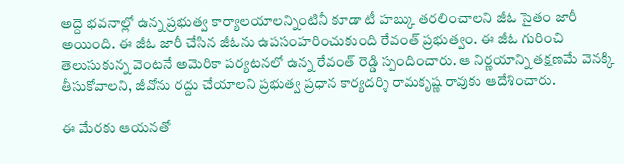అద్దె భవనాల్లో ఉన్న ప్రభుత్వ కార్యాలయాలన్నింటినీ కూడా టీ హబ్కు తరలించాలని జీఓ సైతం జారీ అయింది. ఈ జీఓ జారీ చేసిన జీఓను ఉపసంహరించుకుంది రేవంత్ ప్రభుత్వం. ఈ జీఓ గురించి తెలుసుకున్న వెంటనే అమెరికా పర్యటనలో ఉన్న రేవంత్ రెడ్డి స్పందించారు. ఆ నిర్ణయాన్ని తక్షణమే వెనక్కి తీసుకోవాలని, జీవోను రద్దు చేయాలని ప్రభుత్వ ప్రధాన కార్యదర్శి రామకృష్ణ రావుకు ఆదేశించారు.

ఈ మేరకు ఆయనతో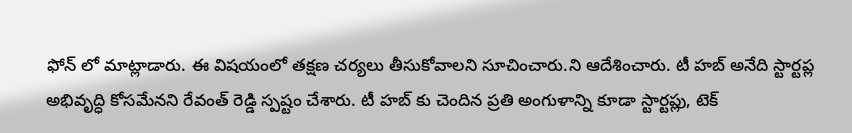ఫోన్ లో మాట్లాడారు. ఈ విషయంలో తక్షణ చర్యలు తీసుకోవాలని సూచించారు.ని ఆదేశించారు. టీ హబ్ అనేది స్టార్టప్ల అభివృద్ధి కోసమేనని రేవంత్ రెడ్డి స్పష్టం చేశారు. టీ హబ్ కు చెందిన ప్రతి అంగుళాన్ని కూడా స్టార్టప్లు, టెక్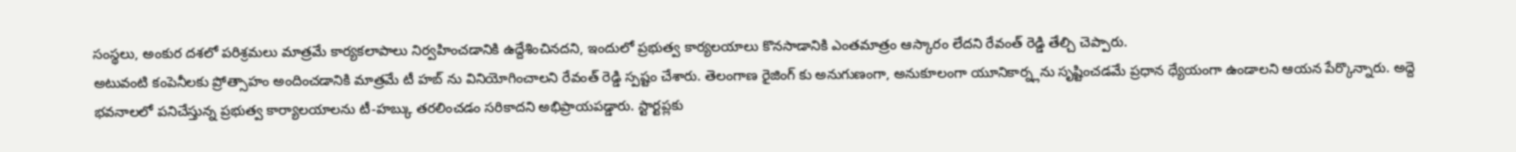సంస్థలు, అంకుర దశలో పరిశ్రమలు మాత్రమే కార్యకలాపాలు నిర్వహించడానికి ఉద్దేశించినదని, ఇందులో ప్రభుత్వ కార్యలయాలు కొనసాడానికి ఎంతమాత్రం ఆస్కారం లేదని రేవంత్ రెడ్డి తేల్చి చెప్పారు.
అటువంటి కంపెనీలకు ప్రోత్సాహం అందించడానికి మాత్రమే టీ హబ్ ను వినియోగించాలని రేవంత్ రెడ్డి స్పష్టం చేశారు. తెలంగాణ రైజింగ్ కు అనుగుణంగా, అనుకూలంగా యూనికార్న్లను సృష్టించడమే ప్రధాన ధ్యేయంగా ఉండాలని ఆయన పేర్కొన్నారు. అద్దె భవనాలలో పనిచేస్తున్న ప్రభుత్వ కార్యాలయాలను టీ-హబ్కు తరలించడం సరికాదని అభిప్రాయపడ్డారు. స్టార్టప్లకు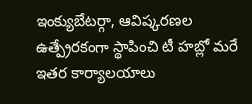ఇంక్యుబేటర్గా, ఆవిష్కరణల ఉత్ప్రేరకంగా స్థాపించి టీ హబ్లో మరే ఇతర కార్యాలయాలు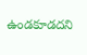ఉండకూడదని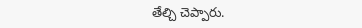తేల్చి చెప్పారు.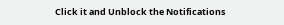Click it and Unblock the Notifications